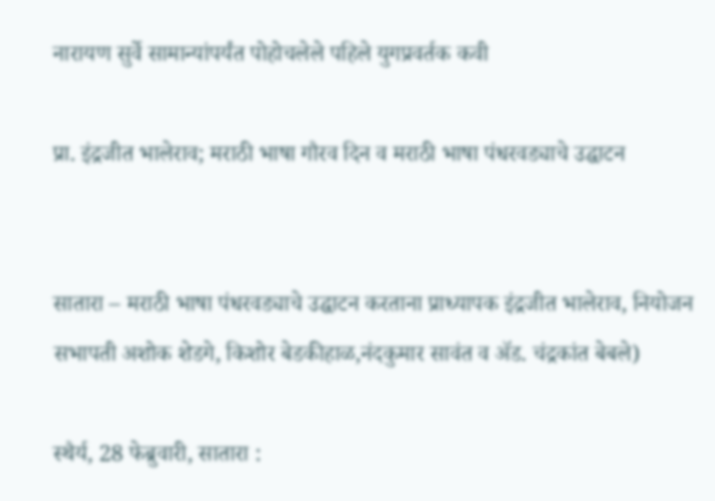नारायण सुर्वे सामान्यांपर्यंत पोहोचलेले पहिले युगप्रवर्तक कवी

प्रा. इंद्रजीत भालेराव; मराठी भाषा गौरव दिन व मराठी भाषा पंधरवड्याचे उद्घाटन


सातारा – मराठी भाषा पंधरवड्याचे उद्घाटन करताना प्राध्यापक इंद्रजीत भालेराव, नियोजन सभापती अशोक शेडगे, किशोर बेडकीहाळ,नंदकुमार सावंत व अ‍ॅड. चंद्रकांत बेबले)

स्थैर्य, 28 फेब्रुवारी, सातारा :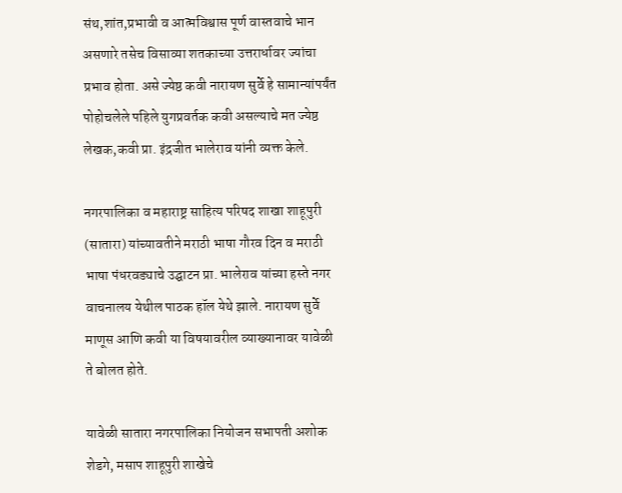संथ,शांत,प्रभावी व आत्मविश्वास पूर्ण वास्तवाचे भान असणारे तसेच विसाव्या शतकाच्या उत्तरार्धावर ज्यांचा प्रभाव होता. असे ज्येष्ठ कवी नारायण सुर्वे हे सामान्यांपर्यंत पोहोचलेले पहिले युगप्रवर्तक कवी असल्याचे मत ज्येष्ठ लेखक,कवी प्रा. इंद्रजीत भालेराव यांनी व्यक्त केले.

नगरपालिका व महाराष्ट्र साहित्य परिषद शाखा शाहूपुरी (सातारा) यांच्यावतीने मराठी भाषा गौरव दिन व मराठी भाषा पंधरवड्याचे उद्घाटन प्रा. भालेराव यांच्या हस्ते नगर वाचनालय येथील पाठक हॉल येथे झाले. नारायण सुर्वे माणूस आणि कवी या विषयावरील व्याख्यानावर यावेळी ते बोलत होते.

यावेळी सातारा नगरपालिका नियोजन सभापती अशोक शेडगे, मसाप शाहूपुरी शाखेचे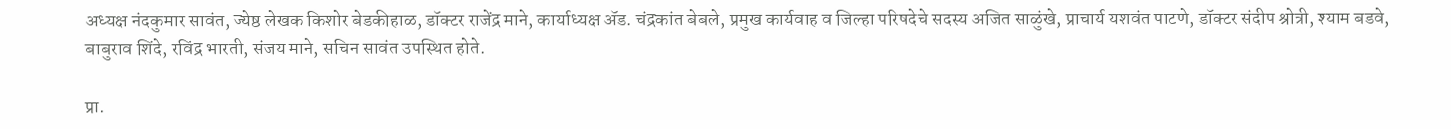अध्यक्ष नंदकुमार सावंत, ज्येष्ठ लेखक किशोर बेडकीहाळ, डॉक्टर राजेंद्र माने, कार्याध्यक्ष अ‍ॅड. चंद्रकांत बेबले, प्रमुख कार्यवाह व जिल्हा परिषदेचे सदस्य अजित साळुंखे, प्राचार्य यशवंत पाटणे, डॉक्टर संदीप श्रोत्री, श्याम बडवे, बाबुराव शिंदे, रविंद्र भारती, संजय माने, सचिन सावंत उपस्थित होते.

प्रा.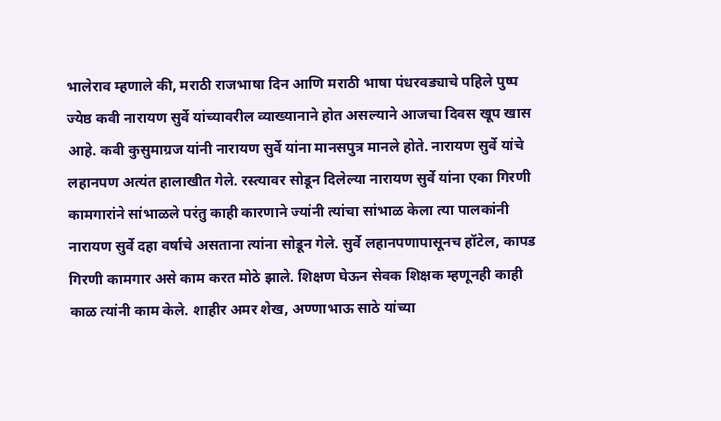भालेराव म्हणाले की, मराठी राजभाषा दिन आणि मराठी भाषा पंधरवड्याचे पहिले पुष्प ज्येष्ठ कवी नारायण सुर्वे यांच्यावरील व्याख्यानाने होत असल्याने आजचा दिवस खूप खास आहे. कवी कुसुमाग्रज यांनी नारायण सुर्वे यांना मानसपुत्र मानले होते. नारायण सुर्वे यांचे लहानपण अत्यंत हालाखीत गेले. रस्त्यावर सोडून दिलेल्या नारायण सुर्वे यांना एका गिरणी कामगारांने सांभाळले परंतु काही कारणाने ज्यांनी त्यांचा सांभाळ केला त्या पालकांनी नारायण सुर्वे दहा वर्षाचे असताना त्यांना सोडून गेले. सुर्वे लहानपणापासूनच हॉटेल, कापड गिरणी कामगार असे काम करत मोठे झाले. शिक्षण घेऊन सेवक शिक्षक म्हणूनही काही काळ त्यांनी काम केले. शाहीर अमर शेख, अण्णाभाऊ साठे यांच्या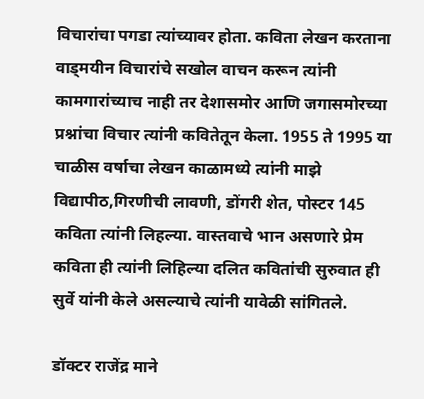विचारांचा पगडा त्यांच्यावर होता. कविता लेखन करताना वाड्मयीन विचारांचे सखोल वाचन करून त्यांनी कामगारांच्याच नाही तर देशासमोर आणि जगासमोरच्या प्रश्नांचा विचार त्यांनी कवितेतून केला. 1955 ते 1995 या चाळीस वर्षाचा लेखन काळामध्ये त्यांनी माझे विद्यापीठ,गिरणीची लावणी, डोंगरी शेत, पोस्टर 145 कविता त्यांनी लिहल्या. वास्तवाचे भान असणारे प्रेम कविता ही त्यांनी लिहिल्या दलित कवितांची सुरुवात ही सुर्वे यांनी केले असल्याचे त्यांनी यावेळी सांगितले.

डॉक्टर राजेंद्र माने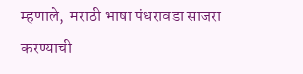म्हणाले,  मराठी भाषा पंधरावडा साजरा करण्याची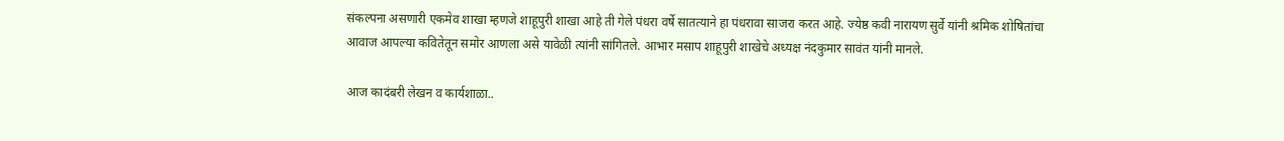संकल्पना असणारी एकमेव शाखा म्हणजे शाहूपुरी शाखा आहे ती गेले पंधरा वर्षे सातत्याने हा पंधरावा साजरा करत आहे. ज्येष्ठ कवी नारायण सुर्वे यांनी श्रमिक शोषितांचा आवाज आपल्या कवितेतून समोर आणला असे यावेळी त्यांनी सांगितले. आभार मसाप शाहूपुरी शाखेचे अध्यक्ष नंदकुमार सावंत यांनी मानले.

आज कादंबरी लेखन व कार्यशाळा..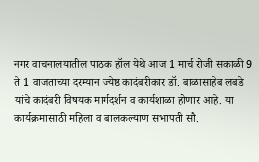नगर वाचनालयातील पाठक हॉल येथे आज 1 मार्च रोजी सकाळी 9 ते 1 वाजताच्या दरम्यान ज्येष्ठ कादंबरीकार डॉ. बाळासाहेब लबडे यांचे कादंबरी विषयक मार्गदर्शन व कार्यशाळा होणार आहे. या कार्यक्रमासाठी महिला व बालकल्याण सभापती सौ.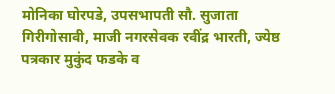मोनिका घोरपडे, उपसभापती सौ. सुजाता गिरीगोसावी, माजी नगरसेवक रवींद्र भारती, ज्येष्ठ पत्रकार मुकुंद फडके व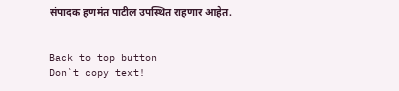संपादक हणमंत पाटील उपस्थित राहणार आहेत.


Back to top button
Don`t copy text!